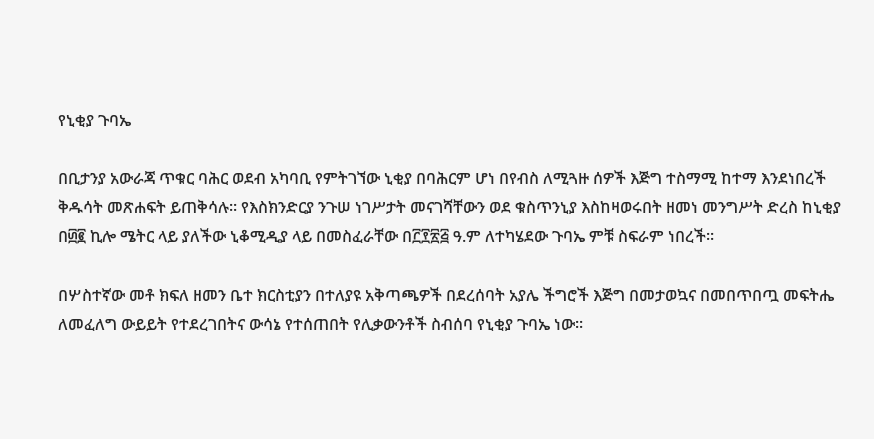የኒቂያ ጉባኤ

በቢታንያ አውራጃ ጥቁር ባሕር ወደብ አካባቢ የምትገኘው ኒቂያ በባሕርም ሆነ በየብስ ለሚጓዙ ሰዎች እጅግ ተስማሚ ከተማ እንደነበረች ቅዱሳት መጽሐፍት ይጠቅሳሉ፡፡ የእስክንድርያ ንጉሠ ነገሥታት መናገሻቸውን ወደ ቁስጥንኒያ እስከዛወሩበት ዘመነ መንግሥት ድረስ ከኒቂያ በ፴፪ ኪሎ ሜትር ላይ ያለችው ኒቆሚዲያ ላይ በመስፈራቸው በ፫፻፳፭ ዓ.ም ለተካሄደው ጉባኤ ምቹ ስፍራም ነበረች፡፡

በሦስተኛው መቶ ክፍለ ዘመን ቤተ ክርስቲያን በተለያዩ አቅጣጫዎች በደረሰባት አያሌ ችግሮች እጅግ በመታወኳና በመበጥበጧ መፍትሔ ለመፈለግ ውይይት የተደረገበትና ውሳኔ የተሰጠበት የሊቃውንቶች ስብሰባ የኒቂያ ጉባኤ ነው፡፡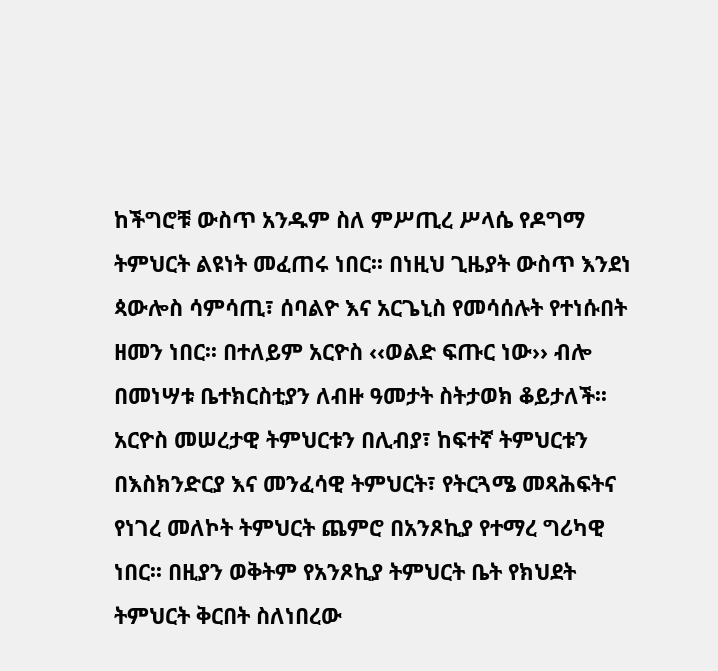ከችግሮቹ ውስጥ አንዱም ስለ ምሥጢረ ሥላሴ የዶግማ ትምህርት ልዩነት መፈጠሩ ነበር፡፡ በነዚህ ጊዜያት ውስጥ እንደነ ጳውሎስ ሳምሳጢ፣ ሰባልዮ እና አርጌኒስ የመሳሰሉት የተነሱበት ዘመን ነበር፡፡ በተለይም አርዮስ ‹‹ወልድ ፍጡር ነው›› ብሎ በመነሣቱ ቤተክርስቲያን ለብዙ ዓመታት ስትታወክ ቆይታለች፡፡
አርዮስ መሠረታዊ ትምህርቱን በሊብያ፣ ከፍተኛ ትምህርቱን በእስክንድርያ እና መንፈሳዊ ትምህርት፣ የትርጓሜ መጻሕፍትና የነገረ መለኮት ትምህርት ጨምሮ በአንጾኪያ የተማረ ግሪካዊ ነበር፡፡ በዚያን ወቅትም የአንጾኪያ ትምህርት ቤት የክህደት ትምህርት ቅርበት ስለነበረው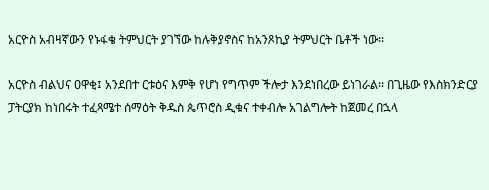አርዮስ አብዛኛውን የኑፋቄ ትምህርት ያገኘው ከሉቅያኖስና ከአንጾኪያ ትምህርት ቤቶች ነው፡፡

አርዮስ ብልህና ዐዋቂ፤ አንደበተ ርቱዕና እምቅ የሆነ የግጥም ችሎታ እንደነበረው ይነገራል፡፡ በጊዜው የእስክንድርያ ፓትርያክ ከነበሩት ተፈጻሜተ ሰማዕት ቅዱስ ጴጥሮስ ዲቁና ተቀብሎ አገልግሎት ከጀመረ በኋላ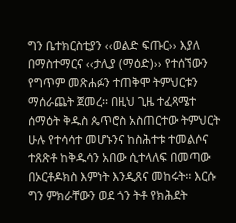ግን ቤተክርስቲያን ‹‹ወልድ ፍጡር›› እያለ በማስተማርና ‹‹ታሊያ (ማዕድ)›› የተሰኘውን የግጥም መጽሐፉን ተጠቅሞ ትምህርቱን ማሰራጨት ጀመረ፡፡ በዚህ ጊዜ ተፈጻሜተ ሰማዕት ቅዱስ ጴጥሮስ አስጠርተው ትምህርት ሁሉ የተሳሳተ መሆኑንና ከስሕተቱ ተመልሶና ተጸጽቶ ከቅዱሳን አበው ሲተላለፍ በመጣው በኦርቶዶክስ እምነት እንዲጸና መከሩት፡፡ እርሱ ግን ምክራቸውን ወደ ጎን ትቶ የክሕደት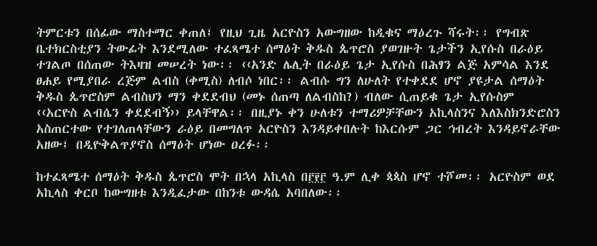ትምርቱን በሰፊው ማስተማር ቀጠለ፤ የዚህ ጊዜ አርዮስን አውግዘው ከዲቁና ማዕረጉ ሻሩት፡፡ የግብጽ ቤተክርስቲያን ትውፊት እንደሚለው ተፈጻሜተ ሰማዕት ቅዱስ ጴጥሮስ ያወገዙት ጌታችን ኢየሱስ በራዕይ ተገልጦ በሰጠው ትእዛዝ መሠረት ነው፡፡ ‹‹አንድ ሌሊት በራዕይ ጌታ ኢየሱስ በሕፃን ልጅ አምሳል እንደ ፀሐይ የሚያበራ ረጅም ልብስ (ቀሚስ) ለብሶ ነበር፡፡ ልብሱ ግን ለሁለት የተቀደደ ሆኖ ያዩታል ሰማዕት ቅዱስ ጴጥሮስም ልብስህን ማን ቀደደብህ (መኑ ሰጠጣ ለልብስከ?) ብለው ሲጠይቁ ጌታ ኢየሱስም ‹‹አርዮስ ልብሴን ቀደደብኝ›› ይላቸዋል፡፡ በዚያኑ ቀን ሁለቱን ተማሪዎቻቸውን አኪላስንና እለእስክንድሮስን አስጠርተው የተገለጠላቸውን ራዕይ በመግለጥ አርዮስን እንዳይቀበሉት ከእርሱም ጋር ኅብረት እንዳይኖራቸው አዘው፤ በዲዮቅልጥያኖስ ሰማዕት ሆነው ዐረፉ፡፡

ከተፈጻሜተ ሰማዕት ቅዱስ ጴጥሮስ ሞት በኋላ አኪላስ በ፫፻፫ ዓ.ም ሊቀ ጳጳስ ሆኖ ተሾመ፡፡ አርዮስም ወደ አኪላስ ቀርቦ ከውግዘቱ እንዲፈታው በከንቱ ውዳሴ አባበለው፡፡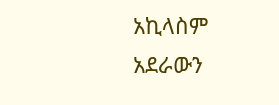አኪላስም አደራውን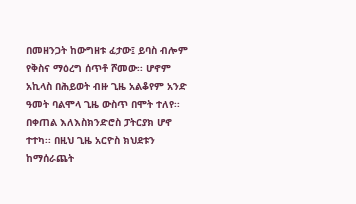በመዘንጋት ከውግዘቱ ፈታው፤ ይባስ ብሎም የቅስና ማዕረግ ሰጥቶ ሾመው፡፡ ሆኖም አኪላስ በሕይወት ብዙ ጊዜ አልቆየም አንድ ዓመት ባልሞላ ጊዜ ውስጥ በሞት ተለየ፡፡ በቀጠል እለእስክንድሮስ ፓትርያክ ሆኖ ተተካ፡፡ በዚህ ጊዜ አርዮስ ክህደቱን ከማሰራጨት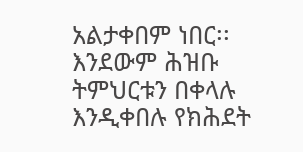አልታቀበም ነበር፡፡ እንደውም ሕዝቡ ትምህርቱን በቀላሉ እንዲቀበሉ የክሕደት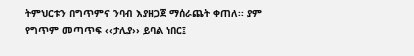ትምህርቱን በግጥምና ንባብ እያዘጋጀ ማሰራጨት ቀጠለ፡፡ ያም የግጥም መጣጥፍ ‹‹ታሊያ›› ይባል ነበር፤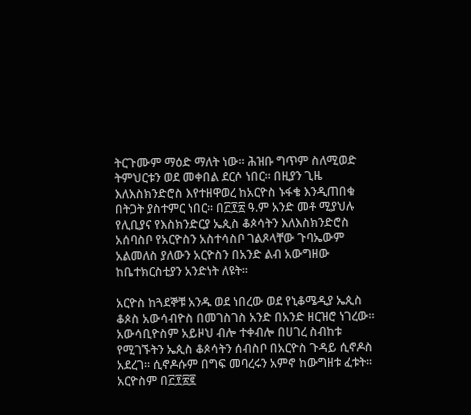ትርጉሙም ማዕድ ማለት ነው፡፡ ሕዝቡ ግጥም ስለሚወድ ትምህርቱን ወደ መቀበል ደርሶ ነበር፡፡ በዚያን ጊዜ እለእስክንድሮስ እየተዘዋወረ ከአርዮስ ኑፋቄ እንዲጠበቁ በትጋት ያስተምር ነበር፡፡ በ፫፻፳ ዓ.ም አንድ መቶ ሚያህሉ የሊቢያና የእስክንድርያ ኤጲስ ቆጶሳትን እለእስክንድሮስ አሰባስቦ የአርዮስን አስተሳስቦ ገልጾላቸው ጉባኤውም አልመለስ ያለውን አርዮስን በአንድ ልብ አውግዘው ከቤተክርስቲያን አንድነት ለዩት፡፡

አርዮስ ከጓደኞቹ አንዱ ወደ ነበረው ወደ የኒቆሜዲያ ኤጲስ ቆጶስ አውሳብዮስ በመገስገስ አንድ በአንድ ዘርዝሮ ነገረው፡፡ አውሳቢዮስም አይዞህ ብሎ ተቀብሎ በሀገረ ስብከቱ የሚገኙትን ኤጲስ ቆጶሳትን ሰብስቦ በአርዮስ ጉዳይ ሲኖዶስ አደረገ፡፡ ሲኖዶሱም በግፍ መባረሩን አምኖ ከውግዘቱ ፈቱት፡፡ አርዮስም በ፫፻፳፪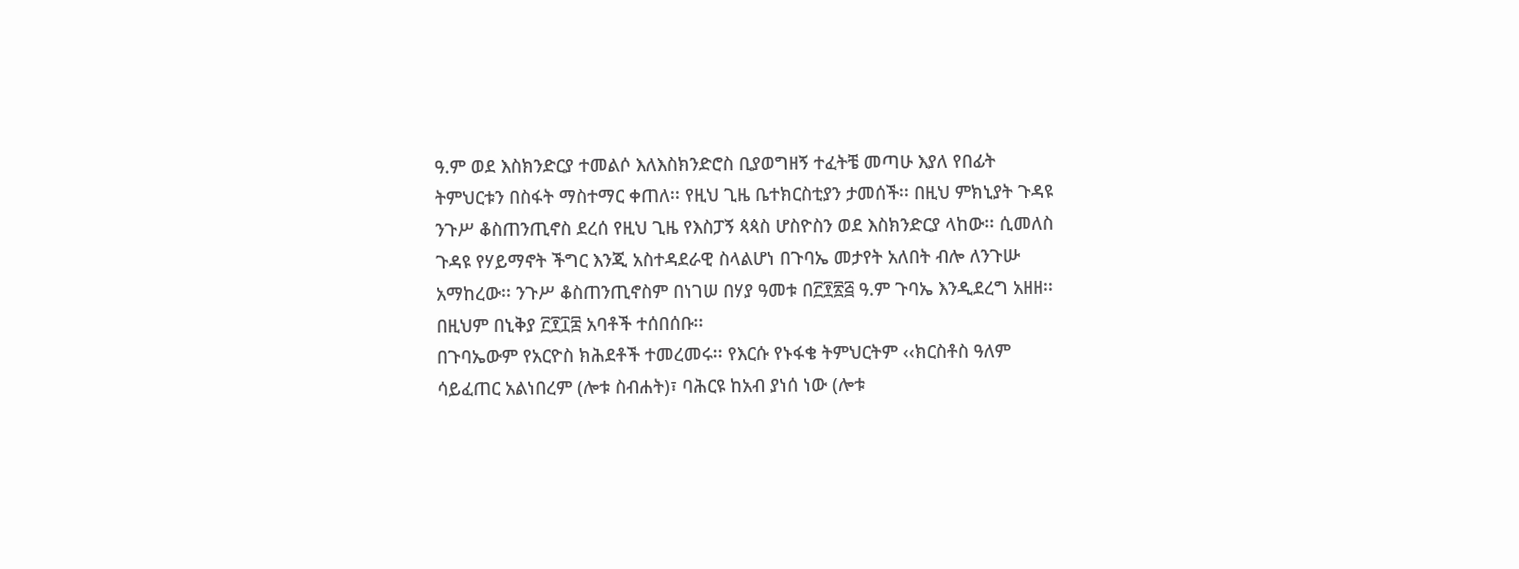ዓ.ም ወደ እስክንድርያ ተመልሶ እለእስክንድሮስ ቢያወግዘኝ ተፈትቼ መጣሁ እያለ የበፊት ትምህርቱን በስፋት ማስተማር ቀጠለ፡፡ የዚህ ጊዜ ቤተክርስቲያን ታመሰች፡፡ በዚህ ምክኒያት ጉዳዩ ንጉሥ ቆስጠንጢኖስ ደረሰ የዚህ ጊዜ የእስፓኝ ጳጳስ ሆስዮስን ወደ እስክንድርያ ላከው፡፡ ሲመለስ ጉዳዩ የሃይማኖት ችግር እንጂ አስተዳደራዊ ስላልሆነ በጉባኤ መታየት አለበት ብሎ ለንጉሡ አማከረው፡፡ ንጉሥ ቆስጠንጢኖስም በነገሠ በሃያ ዓመቱ በ፫፻፳፭ ዓ.ም ጉባኤ እንዲደረግ አዘዘ፡፡ በዚህም በኒቅያ ፫፻፲፰ አባቶች ተሰበሰቡ፡፡
በጉባኤውም የአርዮስ ክሕደቶች ተመረመሩ፡፡ የእርሱ የኑፋቄ ትምህርትም ‹‹ክርስቶስ ዓለም ሳይፈጠር አልነበረም (ሎቱ ስብሐት)፣ ባሕርዩ ከአብ ያነሰ ነው (ሎቱ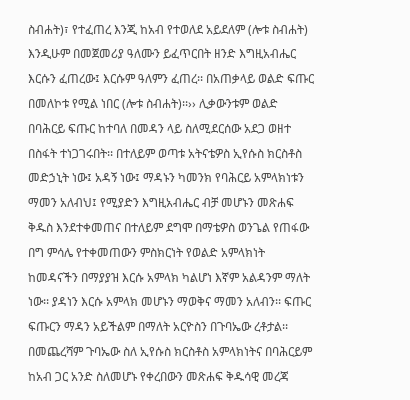ስብሐት)፣ የተፈጠረ እንጂ ከአብ የተወለደ አይደለም (ሎቱ ስብሐት) እንዲሁም በመጀመሪያ ዓለሙን ይፈጥርበት ዘንድ እግዚአብሔር እርሱን ፈጠረው፤ እርሱም ዓለምን ፈጠረ፡፡ በአጠቃላይ ወልድ ፍጡር በመለኮቱ የሚል ነበር (ሎቱ ስብሐት)፡፡›› ሊቃውንቱም ወልድ በባሕርይ ፍጡር ከተባለ በመዳን ላይ ስለሚደርሰው አደጋ ወዘተ በስፋት ተነጋገሩበት፡፡ በተለይም ወጣቱ አትናቴዎስ ኢየሱስ ክርስቶስ መድኃኒት ነው፤ አዳኝ ነው፤ ማዳኑን ካመንክ የባሕርይ አምላክነቱን ማመን አለብህ፤ የሚያድን እግዚአብሔር ብቻ መሆኑን መጽሐፍ ቅዱስ እንደተቀመጠና በተለይም ደግሞ በማቴዎስ ወንጌል የጠፋው በግ ምሳሌ የተቀመጠውን ምስክርነት የወልድ አምላክነት ከመዳናችን በማያያዝ እርሱ አምላክ ካልሆነ እኛም አልዳንም ማለት ነው፡፡ ያዳነን እርሱ አምላክ መሆኑን ማወቅና ማመን አለብን፡፡ ፍጡር ፍጡርን ማዳን አይችልም በማለት አርዮስን በጉባኤው ረቶታል፡፡ በመጨረሻም ጉባኤው ስለ ኢየሱስ ክርስቶስ አምላክነትና በባሕርይም ከአብ ጋር አንድ ስለመሆኑ የቀረበውን መጽሐፍ ቅዱሳዊ መረጃ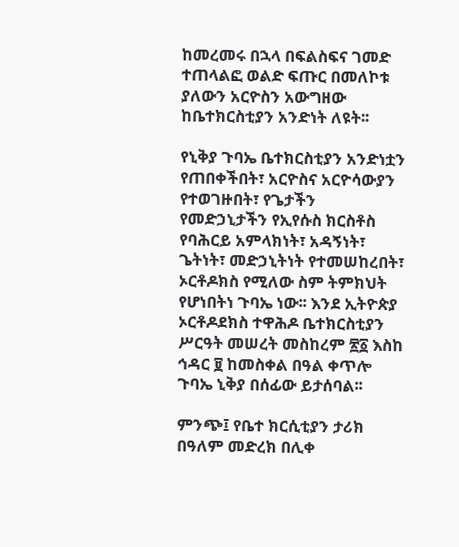ከመረመሩ በኋላ በፍልስፍና ገመድ ተጠላልፎ ወልድ ፍጡር በመለኮቱ ያለውን አርዮስን አውግዘው ከቤተክርስቲያን አንድነት ለዩት፡፡

የኒቅያ ጉባኤ ቤተክርስቲያን አንድነቷን የጠበቀችበት፣ አርዮስና አርዮሳውያን የተወገዙበት፣ የጌታችን የመድኃኒታችን የኢየሱስ ክርስቶስ የባሕርይ አምላክነት፣ አዳኝነት፣ ጌትነት፣ መድኃኒትነት የተመሠከረበት፣ ኦርቶዶክስ የሚለው ስም ትምክህት የሆነበትነ ጉባኤ ነው፡፡ እንደ ኢትዮጵያ ኦርቶዶደክስ ተዋሕዶ ቤተክርስቲያን ሥርዓት መሠረት መስከረም ፳፩ እስከ ኅዳር ፱ ከመስቀል በዓል ቀጥሎ ጉባኤ ኒቅያ በሰፊው ይታሰባል፡፡

ምንጭ፤ የቤተ ክርሲቲያን ታሪክ በዓለም መድረክ በሊቀ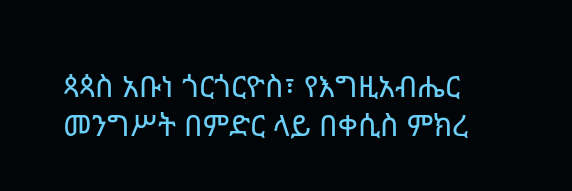ጳጳስ አቡነ ጎርጎርዮስ፣ የእግዚአብሔር መንግሥት በምድር ላይ በቀሲስ ምክረ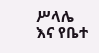ሥላሌ እና የቤተ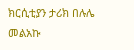ክርሲቲያን ታሪክ በሉሌ መልአኩ